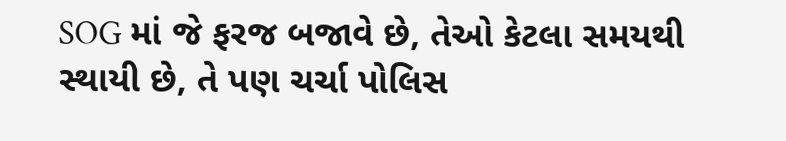SOG માં જે ફરજ બજાવે છે, તેઓ કેટલા સમયથી સ્થાયી છે, તે પણ ચર્ચા પોલિસ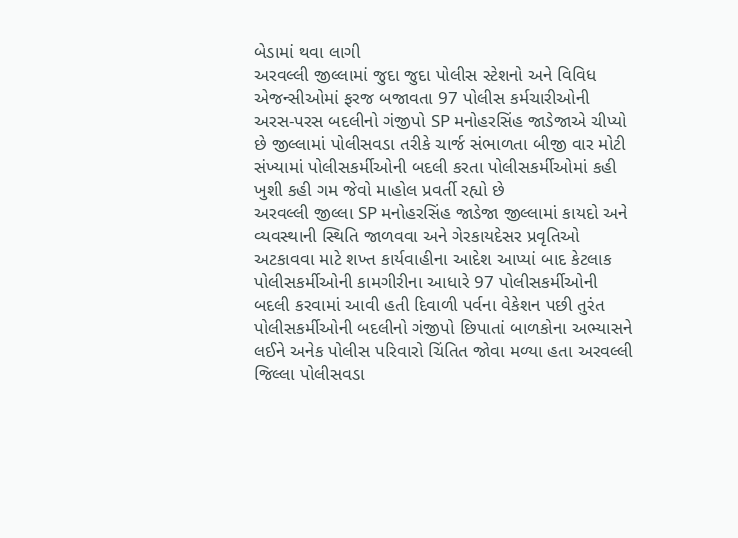બેડામાં થવા લાગી
અરવલ્લી જીલ્લામાં જુદા જુદા પોલીસ સ્ટેશનો અને વિવિધ એજન્સીઓમાં ફરજ બજાવતા 97 પોલીસ કર્મચારીઓની અરસ-પરસ બદલીનો ગંજીપો SP મનોહરસિંહ જાડેજાએ ચીપ્યો છે જીલ્લામાં પોલીસવડા તરીકે ચાર્જ સંભાળતા બીજી વાર મોટી સંખ્યામાં પોલીસકર્મીઓની બદલી કરતા પોલીસકર્મીઓમાં કહી ખુશી કહી ગમ જેવો માહોલ પ્રવર્તી રહ્યો છે
અરવલ્લી જીલ્લા SP મનોહરસિંહ જાડેજા જીલ્લામાં કાયદો અને વ્યવસ્થાની સ્થિતિ જાળવવા અને ગેરકાયદેસર પ્રવૃતિઓ અટકાવવા માટે શખ્ત કાર્યવાહીના આદેશ આપ્યાં બાદ કેટલાક પોલીસકર્મીઓની કામગીરીના આધારે 97 પોલીસકર્મીઓની બદલી કરવામાં આવી હતી દિવાળી પર્વના વેકેશન પછી તુરંત પોલીસકર્મીઓની બદલીનો ગંજીપો છિપાતાં બાળકોના અભ્યાસને લઈને અનેક પોલીસ પરિવારો ચિંતિત જોવા મળ્યા હતા અરવલ્લી જિલ્લા પોલીસવડા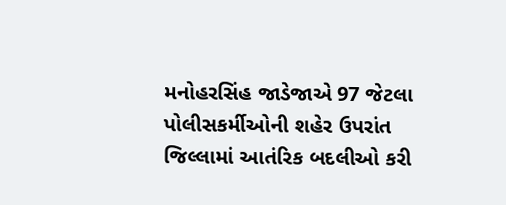મનોહરસિંહ જાડેજાએ 97 જેટલા પોલીસકર્મીઓની શહેર ઉપરાંત જિલ્લામાં આતંરિક બદલીઓ કરી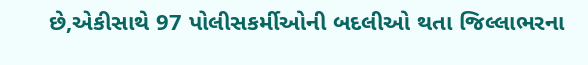છે,એકીસાથે 97 પોલીસકર્મીઓની બદલીઓ થતા જિલ્લાભરના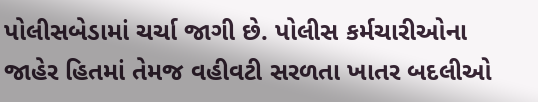પોલીસબેડામાં ચર્ચા જાગી છે. પોલીસ કર્મચારીઓના જાહેર હિતમાં તેમજ વહીવટી સરળતા ખાતર બદલીઓ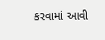કરવામાં આવી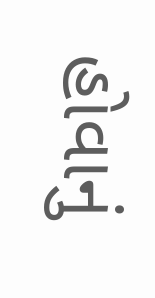હોવાનું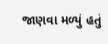જાણવા મળ્યું હતું